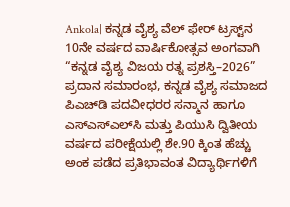Ankola| ಕನ್ನಡ ವೈಶ್ಯ ವೆಲ್ ಫೇರ್ ಟ್ರಸ್ಟ್‌ನ 10ನೇ ವರ್ಷದ ವಾರ್ಷಿಕೋತ್ಸವ ಅಂಗವಾಗಿ “ಕನ್ನಡ ವೈಶ್ಯ ವಿಜಯ ರತ್ನ ಪ್ರಶಸ್ತಿ–2026” ಪ್ರದಾನ ಸಮಾರಂಭ, ಕನ್ನಡ ವೈಶ್ಯ ಸಮಾಜದ ಪಿಎಚ್‌ಡಿ ಪದವೀಧರರ ಸನ್ಮಾನ ಹಾಗೂ ಎಸ್‌ಎಸ್‌ಎಲ್‌ಸಿ ಮತ್ತು ಪಿಯುಸಿ ದ್ವಿತೀಯ ವರ್ಷದ ಪರೀಕ್ಷೆಯಲ್ಲಿ ಶೇ.90 ಕ್ಕಿಂತ ಹೆಚ್ಚು ಅಂಕ ಪಡೆದ ಪ್ರತಿಭಾವಂತ ವಿದ್ಯಾರ್ಥಿಗಳಿಗೆ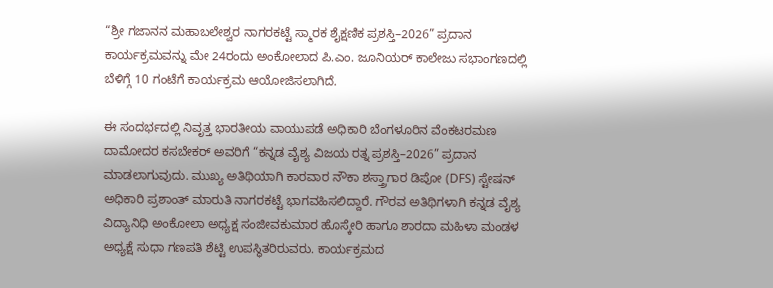“ಶ್ರೀ ಗಜಾನನ ಮಹಾಬಲೇಶ್ವರ ನಾಗರಕಟ್ಟೆ ಸ್ಮಾರಕ ಶೈಕ್ಷಣಿಕ ಪ್ರಶಸ್ತಿ–2026” ಪ್ರದಾನ ಕಾರ್ಯಕ್ರಮವನ್ನು ಮೇ 24ರಂದು ಅಂಕೋಲಾದ ಪಿ.ಎಂ. ಜೂನಿಯರ್ ಕಾಲೇಜು ಸಭಾಂಗಣದಲ್ಲಿ ಬೆಳಿಗ್ಗೆ 10 ಗಂಟೆಗೆ ಕಾರ್ಯಕ್ರಮ ಆಯೋಜಿಸಲಾಗಿದೆ.

ಈ ಸಂದರ್ಭದಲ್ಲಿ ನಿವೃತ್ತ ಭಾರತೀಯ ವಾಯುಪಡೆ ಅಧಿಕಾರಿ ಬೆಂಗಳೂರಿನ ವೆಂಕಟರಮಣ ದಾಮೋದರ ಕಸಬೇಕರ್ ಅವರಿಗೆ “ಕನ್ನಡ ವೈಶ್ಯ ವಿಜಯ ರತ್ನ ಪ್ರಶಸ್ತಿ–2026” ಪ್ರದಾನ ಮಾಡಲಾಗುವುದು. ಮುಖ್ಯ ಅತಿಥಿಯಾಗಿ ಕಾರವಾರ ನೌಕಾ ಶಸ್ತ್ರಾಗಾರ ಡಿಪೋ (DFS) ಸ್ಟೇಷನ್ ಅಧಿಕಾರಿ ಪ್ರಶಾಂತ್ ಮಾರುತಿ ನಾಗರಕಟ್ಟೆ ಭಾಗವಹಿಸಲಿದ್ದಾರೆ. ಗೌರವ ಅತಿಥಿಗಳಾಗಿ ಕನ್ನಡ ವೈಶ್ಯ ವಿದ್ಯಾನಿಧಿ ಅಂಕೋಲಾ ಅಧ್ಯಕ್ಷ ಸಂಜೀವಕುಮಾರ ಹೊಸ್ಕೇರಿ ಹಾಗೂ ಶಾರದಾ ಮಹಿಳಾ ಮಂಡಳ ಅಧ್ಯಕ್ಷೆ ಸುಧಾ ಗಣಪತಿ ಶೆಟ್ಟಿ ಉಪಸ್ಥಿತರಿರುವರು. ಕಾರ್ಯಕ್ರಮದ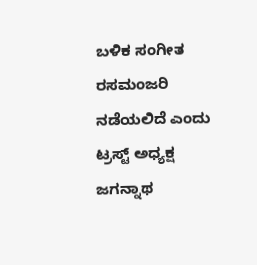ಬಳಿಕ ಸಂಗೀತ ರಸಮಂಜರಿ ನಡೆಯಲಿದೆ ಎಂದು ಟ್ರಸ್ಟ್ ಅಧ್ಯಕ್ಷ ಜಗನ್ನಾಥ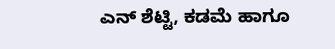ಎನ್ ಶೆಟ್ಟಿ, ಕಡಮೆ ಹಾಗೂ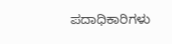ಪದಾಧಿಕಾರಿಗಳು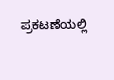ಪ್ರಕಟಣೆಯಲ್ಲಿ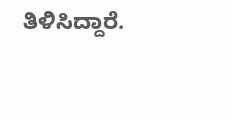ತಿಳಿಸಿದ್ದಾರೆ.